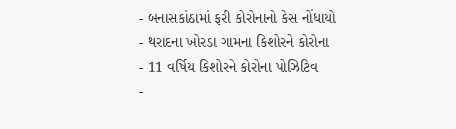- બનાસકાંઠામાં ફરી કોરોનાનો કેસ નોંધાયો
- થરાદના ખોરડા ગામના કિશોરને કોરોના
- 11 વર્ષિય કિશોરને કોરોના પોઝિટિવ
-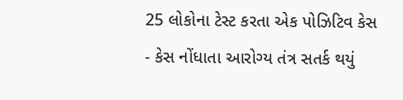25 લોકોના ટેસ્ટ કરતા એક પોઝિટિવ કેસ
- કેસ નોંધાતા આરોગ્ય તંત્ર સતર્ક થયું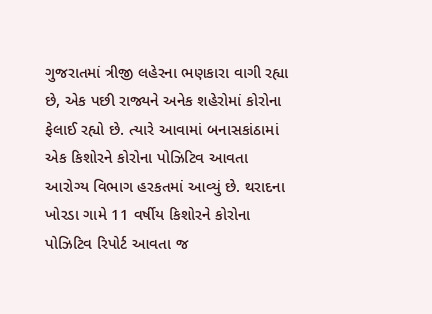ગુજરાતમાં ત્રીજી લહેરના ભણકારા વાગી રહ્યા છે, એક પછી રાજ્યને અનેક શહેરોમાં કોરોના ફેલાઈ રહ્યો છે. ત્યારે આવામાં બનાસકાંઠામાં એક કિશોરને કોરોના પોઝિટિવ આવતા આરોગ્ય વિભાગ હરકતમાં આવ્યું છે. થરાદના ખોરડા ગામે 11 વર્ષીય કિશોરને કોરોના પોઝિટિવ રિપોર્ટ આવતા જ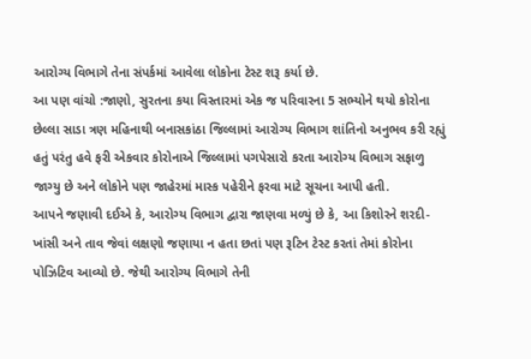આરોગ્ય વિભાગે તેના સંપર્કમાં આવેલા લોકોના ટેસ્ટ શરૂ કર્યા છે.
આ પણ વાંચો :જાણો, સુરતના કયા વિસ્તારમાં એક જ પરિવારના 5 સભ્યોને થયો કોરોના
છેલ્લા સાડા ત્રણ મહિનાથી બનાસકાંઠા જિલ્લામાં આરોગ્ય વિભાગ શાંતિનો અનુભવ કરી રહ્યું હતું પરંતુ હવે ફરી એકવાર કોરોનાએ જિલ્લામાં પગપેસારો કરતા આરોગ્ય વિભાગ સફાળુ જાગ્યુ છે અને લોકોને પણ જાહેરમાં માસ્ક પહેરીને ફરવા માટે સૂચના આપી હતી.
આપને જણાવી દઈએ કે, આરોગ્ય વિભાગ દ્વારા જાણવા મળ્યું છે કે, આ કિશોરને શરદી-ખાંસી અને તાવ જેવાં લક્ષણો જણાયા ન હતા છતાં પણ રૂટિન ટેસ્ટ કરતાં તેમાં કોરોના પોઝિટિવ આવ્યો છે. જેથી આરોગ્ય વિભાગે તેની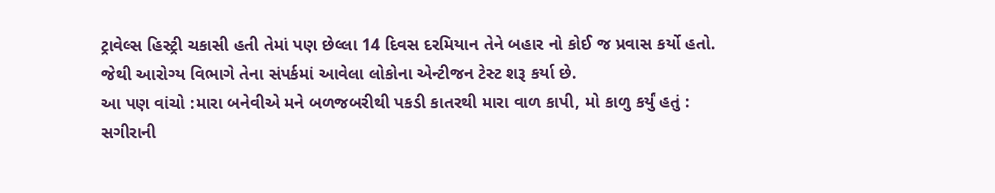ટ્રાવેલ્સ હિસ્ટ્રી ચકાસી હતી તેમાં પણ છેલ્લા 14 દિવસ દરમિયાન તેને બહાર નો કોઈ જ પ્રવાસ કર્યો હતો. જેથી આરોગ્ય વિભાગે તેના સંપર્કમાં આવેલા લોકોના એન્ટીજન ટેસ્ટ શરૂ કર્યા છે.
આ પણ વાંચો :મારા બનેવીએ મને બળજબરીથી પકડી કાતરથી મારા વાળ કાપી, મો કાળુ કર્યું હતું : સગીરાની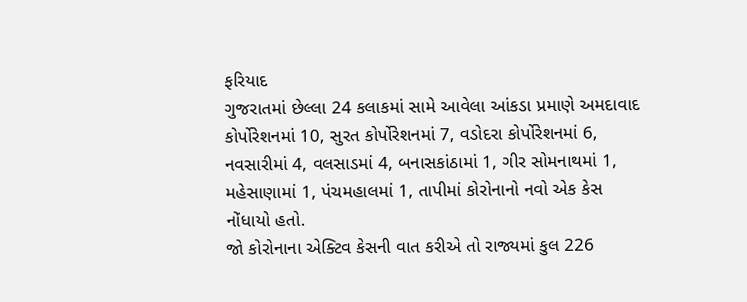ફરિયાદ
ગુજરાતમાં છેલ્લા 24 કલાકમાં સામે આવેલા આંકડા પ્રમાણે અમદાવાદ કોર્પોરેશનમાં 10, સુરત કોર્પોરેશનમાં 7, વડોદરા કોર્પોરેશનમાં 6, નવસારીમાં 4, વલસાડમાં 4, બનાસકાંઠામાં 1, ગીર સોમનાથમાં 1, મહેસાણામાં 1, પંચમહાલમાં 1, તાપીમાં કોરોનાનો નવો એક કેસ નોંધાયો હતો.
જો કોરોનાના એક્ટિવ કેસની વાત કરીએ તો રાજ્યમાં કુલ 226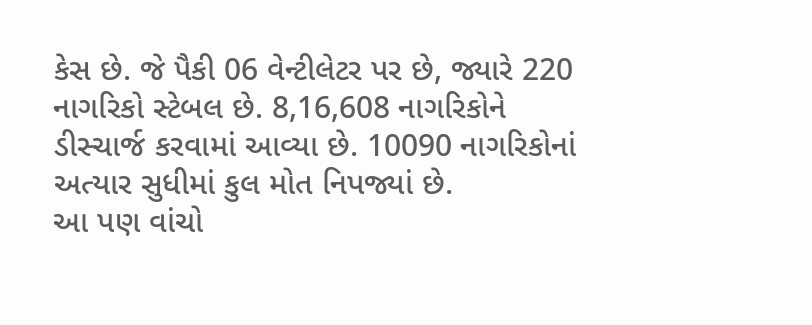કેસ છે. જે પૈકી 06 વેન્ટીલેટર પર છે, જ્યારે 220 નાગરિકો સ્ટેબલ છે. 8,16,608 નાગરિકોને ડીસ્ચાર્જ કરવામાં આવ્યા છે. 10090 નાગરિકોનાં અત્યાર સુધીમાં કુલ મોત નિપજ્યાં છે.
આ પણ વાંચો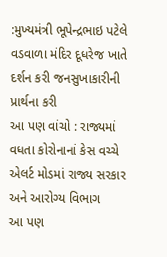:મુખ્યમંત્રી ભૂપેન્દ્રભાઇ પટેલે વડવાળા મંદિર દૂધરેજ ખાતે દર્શન કરી જનસુખાકારીની પ્રાર્થના કરી
આ પણ વાંચો : રાજ્યમાં વધતા કોરોનાનાં કેસ વચ્ચે એલર્ટ મોડમાં રાજ્ય સરકાર અને આરોગ્ય વિભાગ
આ પણ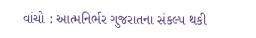વાંચો : આત્મનિર્ભર ગુજરાતના સંકલ્પ થકી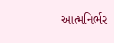આત્મનિર્ભર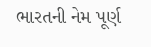ભારતની નેમ પૂર્ણ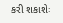કરી શકાશેઃ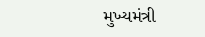મુખ્યમંત્રી